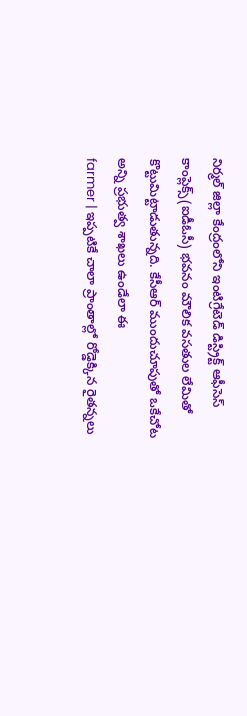నిర్మల్ జిల్లా కేంద్రంలోని ఇంటిగ్రేటెడ్ డిస్ట్రిక్ట్ ఆఫీసెస్ కాంప్లెక్స్(ఐడీఓసీ) భవనం మౌలిక వసతుల లేమితో కొట్టుమిట్టాడుతున్నది. కేసీఆర్ ముందుచూపుతో ఒకేచోట అన్ని ప్రభుత్వ శాఖలు ఉండేలా ఈ
farmer | ఇప్పటికే చాలా ప్రాంతాల్లో రోడ్డెక్కిన రైతన్నలు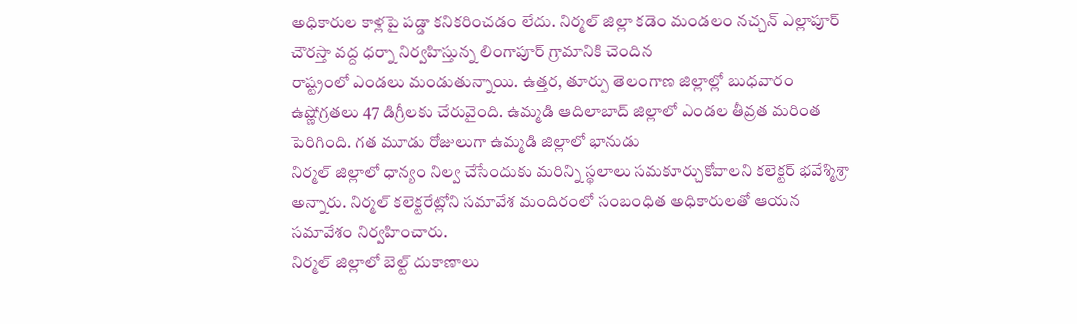అధికారుల కాళ్లపై పడ్డా కనికరించడం లేదు. నిర్మల్ జిల్లా కడెం మండలం నచ్చన్ ఎల్లాపూర్ చౌరస్తా వద్ద ధర్నా నిర్వహిస్తున్న లింగాపూర్ గ్రామానికి చెందిన
రాష్ట్రంలో ఎండలు మండుతున్నాయి. ఉత్తర, తూర్పు తెలంగాణ జిల్లాల్లో బుధవారం ఉష్ణోగ్రతలు 47 డిగ్రీలకు చేరువైంది. ఉమ్మడి ఆదిలాబాద్ జిల్లాలో ఎండల తీవ్రత మరింత పెరిగింది. గత మూడు రోజులుగా ఉమ్మడి జిల్లాలో భానుడు
నిర్మల్ జిల్లాలో ధాన్యం నిల్వ చేసేందుకు మరిన్ని స్థలాలు సమకూర్చుకోవాలని కలెక్టర్ భవేశ్మిశ్రా అన్నారు. నిర్మల్ కలెక్టరేట్లోని సమావేశ మందిరంలో సంబంధిత అధికారులతో ఆయన సమావేశం నిర్వహించారు.
నిర్మల్ జిల్లాలో బెల్ట్ దుకాణాలు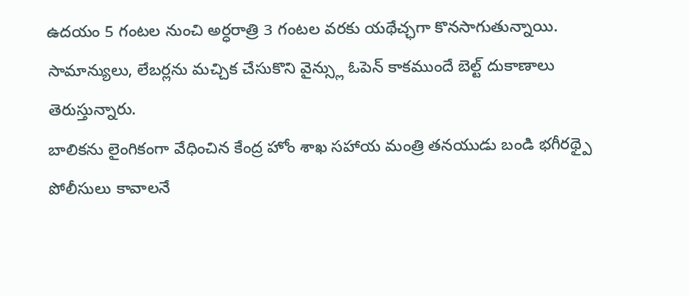ఉదయం 5 గంటల నుంచి అర్ధరాత్రి 3 గంటల వరకు యథేచ్ఛగా కొనసాగుతున్నాయి. సామాన్యులు, లేబర్లను మచ్చిక చేసుకొని వైన్స్లు ఓపెన్ కాకముందే బెల్ట్ దుకాణాలు తెరుస్తున్నారు.
బాలికను లైంగికంగా వేధించిన కేంద్ర హోం శాఖ సహాయ మంత్రి తనయుడు బండి భగీరథ్పై పోలీసులు కావాలనే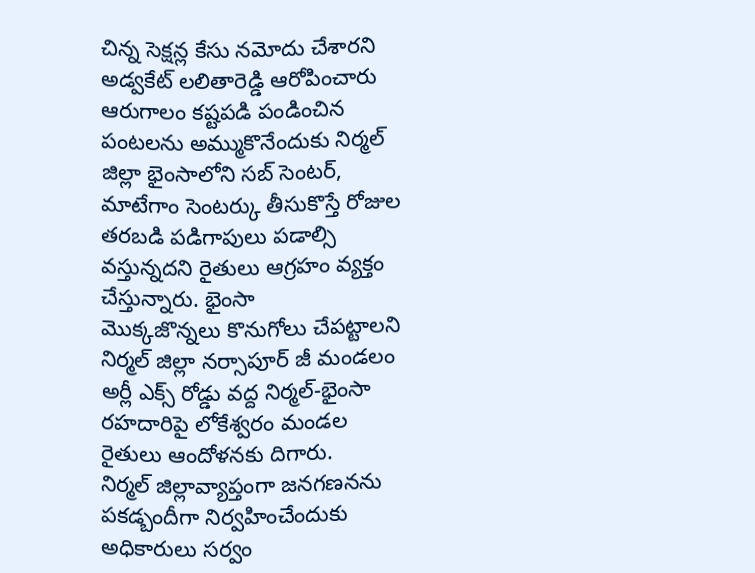చిన్న సెక్షన్ల కేసు నమోదు చేశారని అడ్వకేట్ లలితారెడ్డి ఆరోపించారు
ఆరుగాలం కష్టపడి పండించిన పంటలను అమ్ముకొనేందుకు నిర్మల్ జిల్లా భైంసాలోని సబ్ సెంటర్, మాటేగాం సెంటర్కు తీసుకొస్తే రోజుల తరబడి పడిగాపులు పడాల్సి వస్తున్నదని రైతులు ఆగ్రహం వ్యక్తం చేస్తున్నారు. భైంసా
మొక్కజొన్నలు కొనుగోలు చేపట్టాలని నిర్మల్ జిల్లా నర్సాపూర్ జీ మండలం అర్లీ ఎక్స్ రోడ్డు వద్ద నిర్మల్-భైంసా రహదారిపై లోకేశ్వరం మండల రైతులు ఆందోళనకు దిగారు.
నిర్మల్ జిల్లావ్యాప్తంగా జనగణనను పకడ్బందీగా నిర్వహించేందుకు అధికారులు సర్వం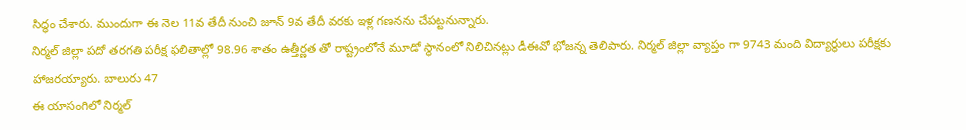సిద్ధం చేశారు. ముందుగా ఈ నెల 11వ తేదీ నుంచి జూన్ 9వ తేదీ వరకు ఇళ్ల గణనను చేపట్టనున్నారు.
నిర్మల్ జిల్లా పదో తరగతి పరీక్ష ఫలితాల్లో 98.96 శాతం ఉత్తీర్ణత తో రాష్ట్రంలోనే మూడో స్థానంలో నిలిచినట్లు డీఈవో భోజన్న తెలిపారు. నిర్మల్ జిల్లా వ్యాప్తం గా 9743 మంది విద్యార్థులు పరీక్షకు హాజరయ్యారు. బాలురు 47
ఈ యాసంగిలో నిర్మల్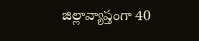జిల్లావ్యాప్తంగా 40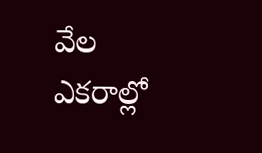వేల ఎకరాల్లో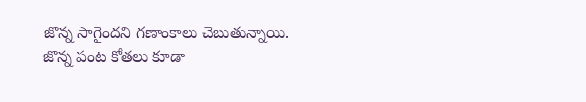జొన్న సాగైందని గణాంకాలు చెబుతున్నాయి. జొన్న పంట కోతలు కూడా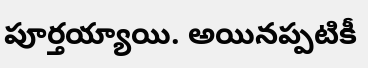పూర్తయ్యాయి. అయినప్పటికీ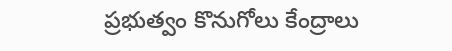ప్రభుత్వం కొనుగోలు కేంద్రాలు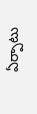ఏర్పాటు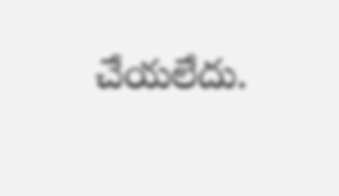చేయలేదు.